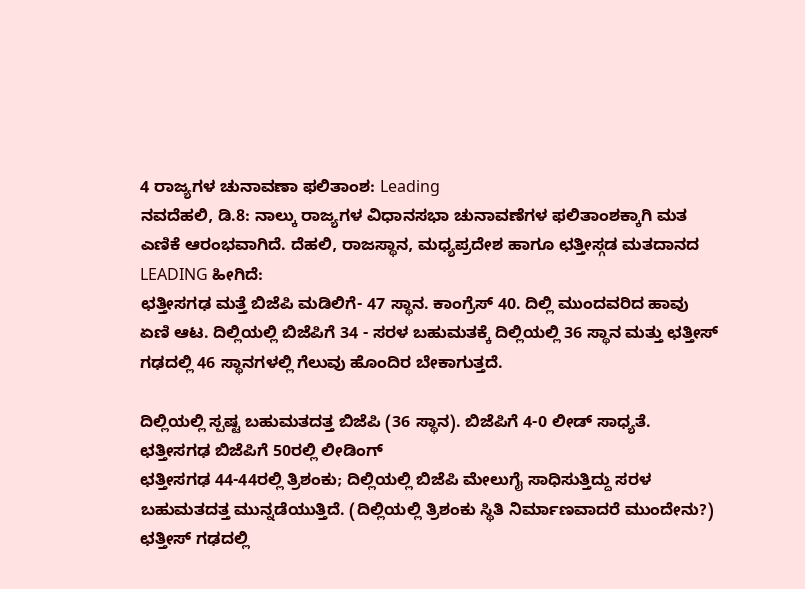4 ರಾಜ್ಯಗಳ ಚುನಾವಣಾ ಫಲಿತಾಂಶ: Leading
ನವದೆಹಲಿ, ಡಿ.8: ನಾಲ್ಕು ರಾಜ್ಯಗಳ ವಿಧಾನಸಭಾ ಚುನಾವಣೆಗಳ ಫಲಿತಾಂಶಕ್ಕಾಗಿ ಮತ ಎಣಿಕೆ ಆರಂಭವಾಗಿದೆ. ದೆಹಲಿ, ರಾಜಸ್ಥಾನ, ಮಧ್ಯಪ್ರದೇಶ ಹಾಗೂ ಛತ್ತೀಸ್ಗಡ ಮತದಾನದ LEADING ಹೀಗಿದೆ:
ಛತ್ತೀಸಗಢ ಮತ್ತೆ ಬಿಜೆಪಿ ಮಡಿಲಿಗೆ- 47 ಸ್ಥಾನ. ಕಾಂಗ್ರೆಸ್ 40. ದಿಲ್ಲಿ ಮುಂದವರಿದ ಹಾವು ಏಣಿ ಆಟ. ದಿಲ್ಲಿಯಲ್ಲಿ ಬಿಜೆಪಿಗೆ 34 - ಸರಳ ಬಹುಮತಕ್ಕೆ ದಿಲ್ಲಿಯಲ್ಲಿ 36 ಸ್ಥಾನ ಮತ್ತು ಛತ್ತೀಸ್ ಗಢದಲ್ಲಿ 46 ಸ್ಥಾನಗಳಲ್ಲಿ ಗೆಲುವು ಹೊಂದಿರ ಬೇಕಾಗುತ್ತದೆ.

ದಿಲ್ಲಿಯಲ್ಲಿ ಸ್ಪಷ್ಟ ಬಹುಮತದತ್ತ ಬಿಜೆಪಿ (36 ಸ್ಥಾನ). ಬಿಜೆಪಿಗೆ 4-0 ಲೀಡ್ ಸಾಧ್ಯತೆ. ಛತ್ತೀಸಗಢ ಬಿಜೆಪಿಗೆ 50ರಲ್ಲಿ ಲೀಡಿಂಗ್
ಛತ್ತೀಸಗಢ 44-44ರಲ್ಲಿ ತ್ರಿಶಂಕು; ದಿಲ್ಲಿಯಲ್ಲಿ ಬಿಜೆಪಿ ಮೇಲುಗೈ ಸಾಧಿಸುತ್ತಿದ್ದು ಸರಳ ಬಹುಮತದತ್ತ ಮುನ್ನಡೆಯುತ್ತಿದೆ. (ದಿಲ್ಲಿಯಲ್ಲಿ ತ್ರಿಶಂಕು ಸ್ಥಿತಿ ನಿರ್ಮಾಣವಾದರೆ ಮುಂದೇನು?)
ಛತ್ತೀಸ್ ಗಢದಲ್ಲಿ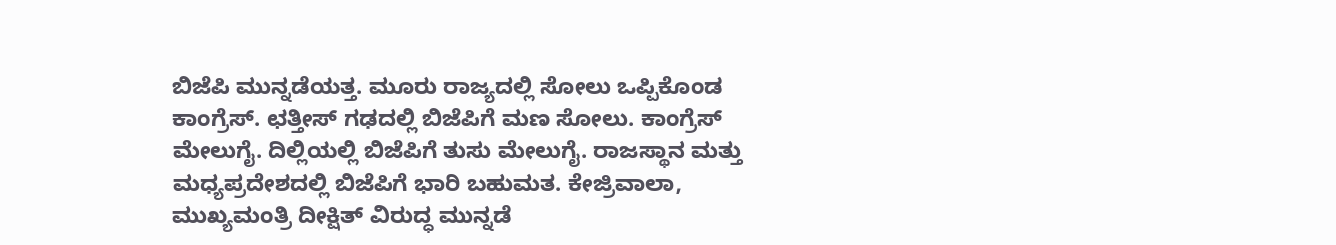ಬಿಜೆಪಿ ಮುನ್ನಡೆಯತ್ತ. ಮೂರು ರಾಜ್ಯದಲ್ಲಿ ಸೋಲು ಒಪ್ಪಿಕೊಂಡ ಕಾಂಗ್ರೆಸ್. ಛತ್ತೀಸ್ ಗಢದಲ್ಲಿ ಬಿಜೆಪಿಗೆ ಮಣ ಸೋಲು. ಕಾಂಗ್ರೆಸ್ ಮೇಲುಗೈ. ದಿಲ್ಲಿಯಲ್ಲಿ ಬಿಜೆಪಿಗೆ ತುಸು ಮೇಲುಗೈ. ರಾಜಸ್ಥಾನ ಮತ್ತು ಮಧ್ಯಪ್ರದೇಶದಲ್ಲಿ ಬಿಜೆಪಿಗೆ ಭಾರಿ ಬಹುಮತ. ಕೇಜ್ರಿವಾಲಾ, ಮುಖ್ಯಮಂತ್ರಿ ದೀಕ್ಷಿತ್ ವಿರುದ್ಧ ಮುನ್ನಡೆ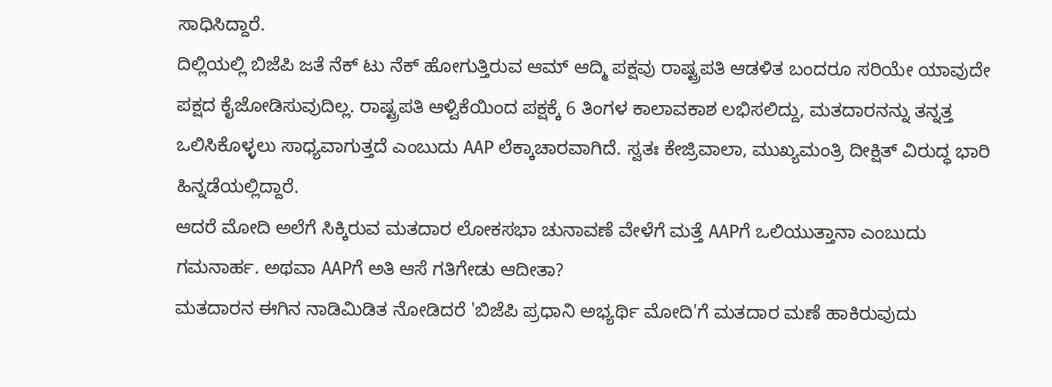ಸಾಧಿಸಿದ್ದಾರೆ.
ದಿಲ್ಲಿಯಲ್ಲಿ ಬಿಜೆಪಿ ಜತೆ ನೆಕ್ ಟು ನೆಕ್ ಹೋಗುತ್ತಿರುವ ಆಮ್ ಆದ್ಮಿ ಪಕ್ಷವು ರಾಷ್ಟ್ರಪತಿ ಆಡಳಿತ ಬಂದರೂ ಸರಿಯೇ ಯಾವುದೇ ಪಕ್ಷದ ಕೈಜೋಡಿಸುವುದಿಲ್ಲ. ರಾಷ್ಟ್ರಪತಿ ಆಳ್ವಿಕೆಯಿಂದ ಪಕ್ಷಕ್ಕೆ 6 ತಿಂಗಳ ಕಾಲಾವಕಾಶ ಲಭಿಸಲಿದ್ದು, ಮತದಾರನನ್ನು ತನ್ನತ್ತ ಒಲಿಸಿಕೊಳ್ಳಲು ಸಾಧ್ಯವಾಗುತ್ತದೆ ಎಂಬುದು AAP ಲೆಕ್ಕಾಚಾರವಾಗಿದೆ. ಸ್ವತಃ ಕೇಜ್ರಿವಾಲಾ, ಮುಖ್ಯಮಂತ್ರಿ ದೀಕ್ಷಿತ್ ವಿರುದ್ಧ ಭಾರಿ ಹಿನ್ನಡೆಯಲ್ಲಿದ್ದಾರೆ.
ಆದರೆ ಮೋದಿ ಅಲೆಗೆ ಸಿಕ್ಕಿರುವ ಮತದಾರ ಲೋಕಸಭಾ ಚುನಾವಣೆ ವೇಳೆಗೆ ಮತ್ತೆ AAPಗೆ ಒಲಿಯುತ್ತಾನಾ ಎಂಬುದು ಗಮನಾರ್ಹ. ಅಥವಾ AAPಗೆ ಅತಿ ಆಸೆ ಗತಿಗೇಡು ಆದೀತಾ?
ಮತದಾರನ ಈಗಿನ ನಾಡಿಮಿಡಿತ ನೋಡಿದರೆ 'ಬಿಜೆಪಿ ಪ್ರಧಾನಿ ಅಭ್ಯರ್ಥಿ ಮೋದಿ'ಗೆ ಮತದಾರ ಮಣೆ ಹಾಕಿರುವುದು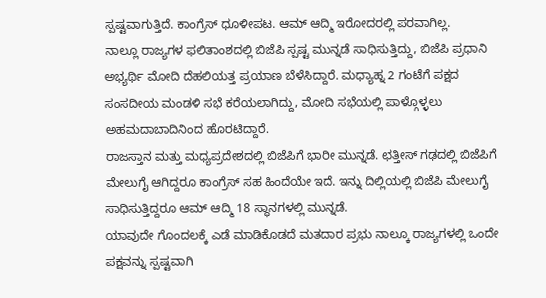ಸ್ಪಷ್ಟವಾಗುತ್ತಿದೆ. ಕಾಂಗ್ರೆಸ್ ಧೂಳೀಪಟ. ಆಮ್ ಆದ್ಮಿ ಇರೋದರಲ್ಲಿ ಪರವಾಗಿಲ್ಲ.
ನಾಲ್ಲೂ ರಾಜ್ಯಗಳ ಫಲಿತಾಂಶದಲ್ಲಿ ಬಿಜೆಪಿ ಸ್ಪಷ್ಟ ಮುನ್ನಡೆ ಸಾಧಿಸುತ್ತಿದ್ದು, ಬಿಜೆಪಿ ಪ್ರಧಾನಿ ಅಭ್ಯರ್ಥಿ ಮೋದಿ ದೆಹಲಿಯತ್ತ ಪ್ರಯಾಣ ಬೆಳೆಸಿದ್ದಾರೆ. ಮಧ್ಯಾಹ್ನ 2 ಗಂಟೆಗೆ ಪಕ್ಷದ ಸಂಸದೀಯ ಮಂಡಳಿ ಸಭೆ ಕರೆಯಲಾಗಿದ್ದು, ಮೋದಿ ಸಭೆಯಲ್ಲಿ ಪಾಳ್ಗೊಳ್ಳಲು ಅಹಮದಾಬಾದಿನಿಂದ ಹೊರಟಿದ್ದಾರೆ.
ರಾಜಸ್ತಾನ ಮತ್ತು ಮಧ್ಯಪ್ರದೇಶದಲ್ಲಿ ಬಿಜೆಪಿಗೆ ಭಾರೀ ಮುನ್ನಡೆ. ಛತ್ತೀಸ್ ಗಢದಲ್ಲಿ ಬಿಜೆಪಿಗೆ ಮೇಲುಗೈ ಆಗಿದ್ದರೂ ಕಾಂಗ್ರೆಸ್ ಸಹ ಹಿಂದೆಯೇ ಇದೆ. ಇನ್ನು ದಿಲ್ಲಿಯಲ್ಲಿ ಬಿಜೆಪಿ ಮೇಲುಗೈ ಸಾಧಿಸುತ್ತಿದ್ದರೂ ಆಮ್ ಆದ್ಮಿ 18 ಸ್ಥಾನಗಳಲ್ಲಿ ಮುನ್ನಡೆ.
ಯಾವುದೇ ಗೊಂದಲಕ್ಕೆ ಎಡೆ ಮಾಡಿಕೊಡದೆ ಮತದಾರ ಪ್ರಭು ನಾಲ್ಕೂ ರಾಜ್ಯಗಳಲ್ಲಿ ಒಂದೇ ಪಕ್ಷವನ್ನು ಸ್ಪಷ್ಟವಾಗಿ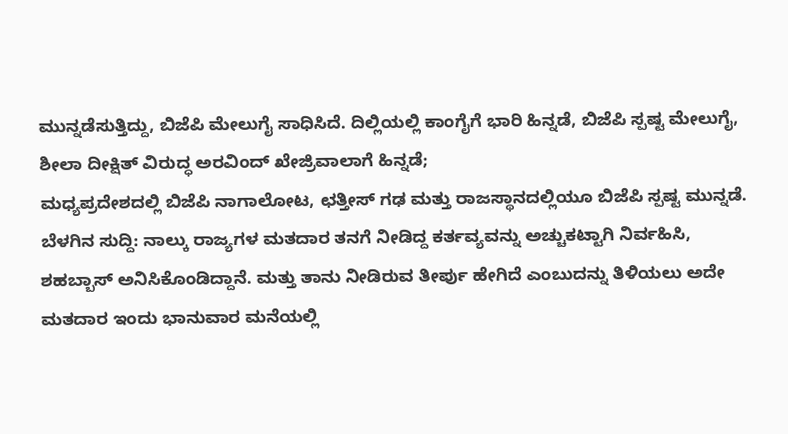ಮುನ್ನಡೆಸುತ್ತಿದ್ದು, ಬಿಜೆಪಿ ಮೇಲುಗೈ ಸಾಧಿಸಿದೆ. ದಿಲ್ಲಿಯಲ್ಲಿ ಕಾಂಗೈಗೆ ಭಾರಿ ಹಿನ್ನಡೆ, ಬಿಜೆಪಿ ಸ್ಪಷ್ಟ ಮೇಲುಗೈ, ಶೀಲಾ ದೀಕ್ಷಿತ್ ವಿರುದ್ಧ ಅರವಿಂದ್ ಖೇಜ್ರಿವಾಲಾಗೆ ಹಿನ್ನಡೆ;
ಮಧ್ಯಪ್ರದೇಶದಲ್ಲಿ ಬಿಜೆಪಿ ನಾಗಾಲೋಟ, ಛತ್ತೀಸ್ ಗಢ ಮತ್ತು ರಾಜಸ್ಥಾನದಲ್ಲಿಯೂ ಬಿಜೆಪಿ ಸ್ಪಷ್ಟ ಮುನ್ನಡೆ.
ಬೆಳಗಿನ ಸುದ್ದಿ: ನಾಲ್ಕು ರಾಜ್ಯಗಳ ಮತದಾರ ತನಗೆ ನೀಡಿದ್ದ ಕರ್ತವ್ಯವನ್ನು ಅಚ್ಚುಕಟ್ಟಾಗಿ ನಿರ್ವಹಿಸಿ, ಶಹಬ್ಬಾಸ್ ಅನಿಸಿಕೊಂಡಿದ್ದಾನೆ. ಮತ್ತು ತಾನು ನೀಡಿರುವ ತೀರ್ಪು ಹೇಗಿದೆ ಎಂಬುದನ್ನು ತಿಳಿಯಲು ಅದೇ ಮತದಾರ ಇಂದು ಭಾನುವಾರ ಮನೆಯಲ್ಲಿ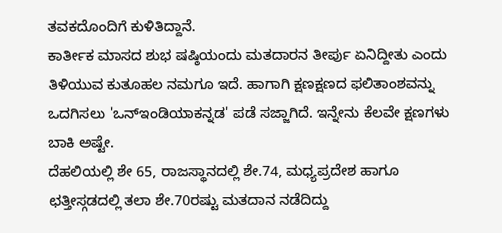ತವಕದೊಂದಿಗೆ ಕುಳಿತಿದ್ದಾನೆ.
ಕಾರ್ತೀಕ ಮಾಸದ ಶುಭ ಷಷ್ಠಿಯಂದು ಮತದಾರನ ತೀರ್ಪು ಏನಿದ್ದೀತು ಎಂದು ತಿಳಿಯುವ ಕುತೂಹಲ ನಮಗೂ ಇದೆ. ಹಾಗಾಗಿ ಕ್ಷಣಕ್ಷಣದ ಫಲಿತಾಂಶವನ್ನು ಒದಗಿಸಲು 'ಒನ್ಇಂಡಿಯಾಕನ್ನಡ' ಪಡೆ ಸಜ್ಜಾಗಿದೆ. ಇನ್ನೇನು ಕೆಲವೇ ಕ್ಷಣಗಳು ಬಾಕಿ ಅಷ್ಟೇ.
ದೆಹಲಿಯಲ್ಲಿ ಶೇ 65, ರಾಜಸ್ಥಾನದಲ್ಲಿ ಶೇ.74, ಮಧ್ಯಪ್ರದೇಶ ಹಾಗೂ ಛತ್ತೀಸ್ಗಡದಲ್ಲಿ ತಲಾ ಶೇ.70ರಷ್ಟು ಮತದಾನ ನಡೆದಿದ್ದು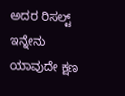ಅದರ ರಿಸಲ್ಟ್ ಇನ್ನೇನು ಯಾವುದೇ ಕ್ಷಣ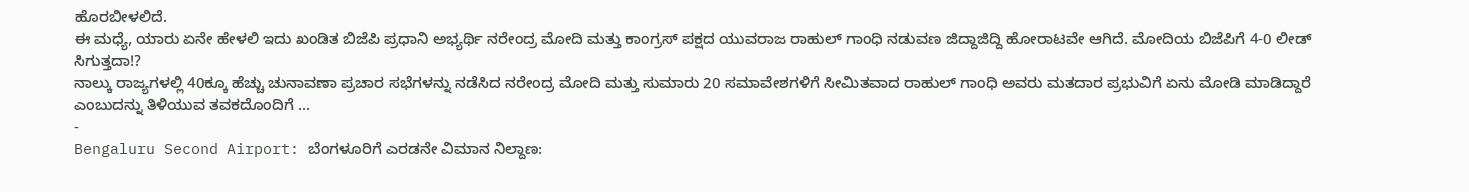ಹೊರಬೀಳಲಿದೆ.
ಈ ಮಧ್ಯೆ, ಯಾರು ಏನೇ ಹೇಳಲಿ ಇದು ಖಂಡಿತ ಬಿಜೆಪಿ ಪ್ರಧಾನಿ ಅಭ್ಯರ್ಥಿ ನರೇಂದ್ರ ಮೋದಿ ಮತ್ತು ಕಾಂಗ್ರಸ್ ಪಕ್ಷದ ಯುವರಾಜ ರಾಹುಲ್ ಗಾಂಧಿ ನಡುವಣ ಜಿದ್ದಾಜಿದ್ದಿ ಹೋರಾಟವೇ ಆಗಿದೆ. ಮೋದಿಯ ಬಿಜೆಪಿಗೆ 4-0 ಲೀಡ್ ಸಿಗುತ್ತದಾ!?
ನಾಲ್ಕು ರಾಜ್ಯಗಳಲ್ಲಿ 40ಕ್ಕೂ ಹೆಚ್ಚು ಚುನಾವಣಾ ಪ್ರಚಾರ ಸಭೆಗಳನ್ನು ನಡೆಸಿದ ನರೇಂದ್ರ ಮೋದಿ ಮತ್ತು ಸುಮಾರು 20 ಸಮಾವೇಶಗಳಿಗೆ ಸೀಮಿತವಾದ ರಾಹುಲ್ ಗಾಂಧಿ ಅವರು ಮತದಾರ ಪ್ರಭುವಿಗೆ ಏನು ಮೋಡಿ ಮಾಡಿದ್ದಾರೆ ಎಂಬುದನ್ನು ತಿಳಿಯುವ ತವಕದೊಂದಿಗೆ ...
-
Bengaluru Second Airport: ಬೆಂಗಳೂರಿಗೆ ಎರಡನೇ ವಿಮಾನ ನಿಲ್ದಾಣ: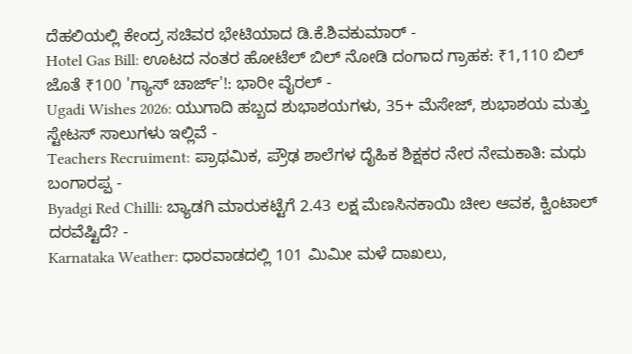ದೆಹಲಿಯಲ್ಲಿ ಕೇಂದ್ರ ಸಚಿವರ ಭೇಟಿಯಾದ ಡಿ.ಕೆ.ಶಿವಕುಮಾರ್ -
Hotel Gas Bill: ಊಟದ ನಂತರ ಹೋಟೆಲ್ ಬಿಲ್ ನೋಡಿ ದಂಗಾದ ಗ್ರಾಹಕ: ₹1,110 ಬಿಲ್ ಜೊತೆ ₹100 'ಗ್ಯಾಸ್ ಚಾರ್ಜ್'!: ಭಾರೀ ವೈರಲ್ -
Ugadi Wishes 2026: ಯುಗಾದಿ ಹಬ್ಬದ ಶುಭಾಶಯಗಳು, 35+ ಮೆಸೇಜ್, ಶುಭಾಶಯ ಮತ್ತು ಸ್ಟೇಟಸ್ ಸಾಲುಗಳು ಇಲ್ಲಿವೆ -
Teachers Recruiment: ಪ್ರಾಥಮಿಕ, ಪ್ರೌಢ ಶಾಲೆಗಳ ದೈಹಿಕ ಶಿಕ್ಷಕರ ನೇರ ನೇಮಕಾತಿ: ಮಧು ಬಂಗಾರಪ್ಪ -
Byadgi Red Chilli: ಬ್ಯಾಡಗಿ ಮಾರುಕಟ್ಟೆಗೆ 2.43 ಲಕ್ಷ ಮೆಣಸಿನಕಾಯಿ ಚೀಲ ಆವಕ, ಕ್ವಿಂಟಾಲ್ ದರವೆಷ್ಟಿದೆ? -
Karnataka Weather: ಧಾರವಾಡದಲ್ಲಿ 101 ಮಿಮೀ ಮಳೆ ದಾಖಲು,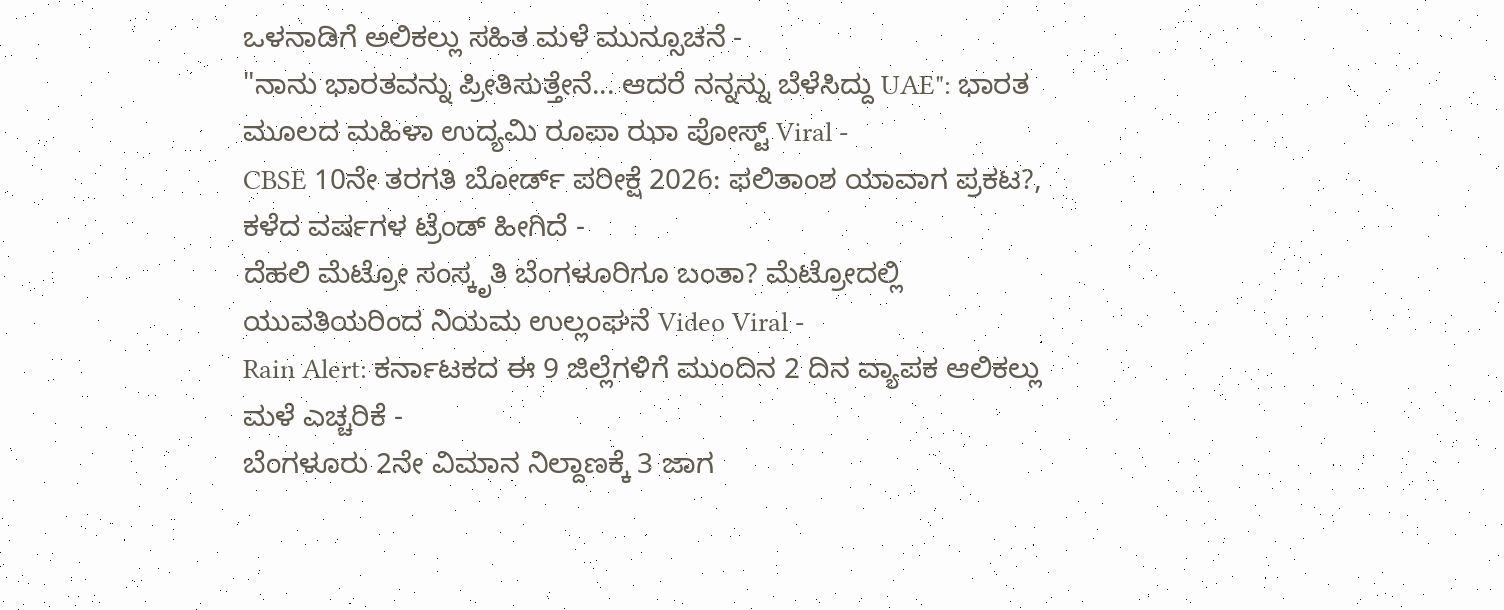ಒಳನಾಡಿಗೆ ಅಲಿಕಲ್ಲು ಸಹಿತ ಮಳೆ ಮುನ್ಸೂಚನೆ -
"ನಾನು ಭಾರತವನ್ನು ಪ್ರೀತಿಸುತ್ತೇನೆ... ಆದರೆ ನನ್ನನ್ನು ಬೆಳೆಸಿದ್ದು UAE": ಭಾರತ ಮೂಲದ ಮಹಿಳಾ ಉದ್ಯಮಿ ರೂಪಾ ಝಾ ಪೋಸ್ಟ್ Viral -
CBSE 10ನೇ ತರಗತಿ ಬೋರ್ಡ್ ಪರೀಕ್ಷೆ 2026: ಫಲಿತಾಂಶ ಯಾವಾಗ ಪ್ರಕಟ?, ಕಳೆದ ವರ್ಷಗಳ ಟ್ರೆಂಡ್ ಹೀಗಿದೆ -
ದೆಹಲಿ ಮೆಟ್ರೋ ಸಂಸ್ಕೃತಿ ಬೆಂಗಳೂರಿಗೂ ಬಂತಾ? ಮೆಟ್ರೋದಲ್ಲಿ ಯುವತಿಯರಿಂದ ನಿಯಮ ಉಲ್ಲಂಘನೆ Video Viral -
Rain Alert: ಕರ್ನಾಟಕದ ಈ 9 ಜಿಲ್ಲೆಗಳಿಗೆ ಮುಂದಿನ 2 ದಿನ ವ್ಯಾಪಕ ಆಲಿಕಲ್ಲು ಮಳೆ ಎಚ್ಚರಿಕೆ -
ಬೆಂಗಳೂರು 2ನೇ ವಿಮಾನ ನಿಲ್ದಾಣಕ್ಕೆ 3 ಜಾಗ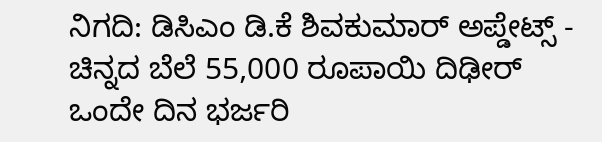ನಿಗದಿ: ಡಿಸಿಎಂ ಡಿ.ಕೆ ಶಿವಕುಮಾರ್ ಅಪ್ಡೇಟ್ಸ್ -
ಚಿನ್ನದ ಬೆಲೆ 55,000 ರೂಪಾಯಿ ದಿಢೀರ್ ಒಂದೇ ದಿನ ಭರ್ಜರಿ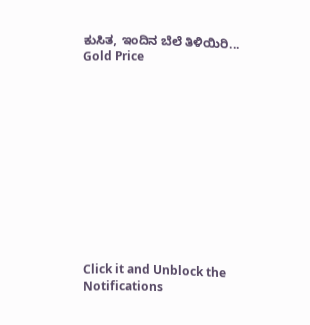ಕುಸಿತ, ಇಂದಿನ ಬೆಲೆ ತಿಳಿಯಿರಿ... Gold Price












Click it and Unblock the Notifications